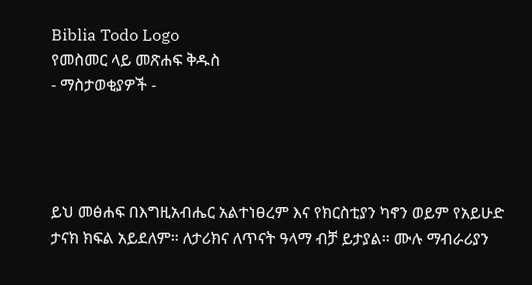Biblia Todo Logo
የመስመር ላይ መጽሐፍ ቅዱስ
- ማስታወቂያዎች -




ይህ መፅሐፍ በእግዚአብሔር አልተነፀረም እና የክርስቲያን ካኖን ወይም የአይሁድ ታናክ ክፍል አይደለም። ለታሪክና ለጥናት ዓላማ ብቻ ይታያል። ሙሉ ማብራሪያን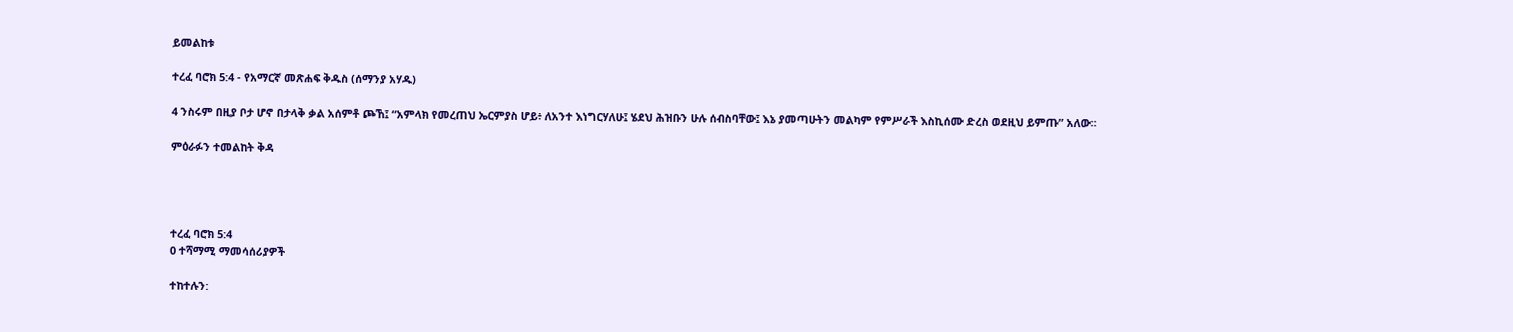ይመልከቱ

ተረፈ ባሮክ 5:4 - የአማርኛ መጽሐፍ ቅዱስ (ሰማንያ አሃዱ)

4 ንስሩም በዚያ ቦታ ሆኖ በታላቅ ቃል አሰምቶ ጮኸ፤ “አምላክ የመረጠህ ኤርምያስ ሆይ፥ ለአንተ እነግርሃለሁ፤ ሄደህ ሕዝቡን ሁሉ ሰብስባቸው፤ እኔ ያመጣሁትን መልካም የምሥራች እስኪሰሙ ድረስ ወደዚህ ይምጡ” አለው።

ምዕራፉን ተመልከት ቅዳ




ተረፈ ባሮክ 5:4
0 ተሻማሚ ማመሳሰሪያዎች

ተከተሉን: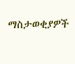ማስታወቂያዎች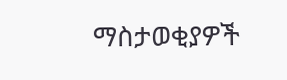ማስታወቂያዎች